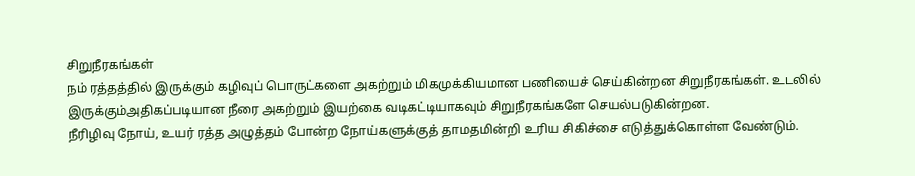சிறுநீரகங்கள்
நம் ரத்தத்தில் இருக்கும் கழிவுப் பொருட்களை அகற்றும் மிகமுக்கியமான பணியைச் செய்கின்றன சிறுநீரகங்கள். உடலில் இருக்கும்அதிகப்படியான நீரை அகற்றும் இயற்கை வடிகட்டியாகவும் சிறுநீரகங்களே செயல்படுகின்றன.
நீரிழிவு நோய், உயர் ரத்த அழுத்தம் போன்ற நோய்களுக்குத் தாமதமின்றி உரிய சிகிச்சை எடுத்துக்கொள்ள வேண்டும்.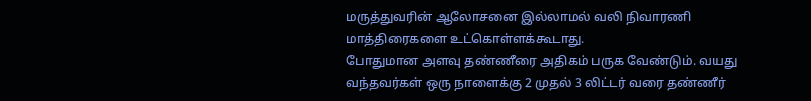மருத்துவரின் ஆலோசனை இல்லாமல் வலி நிவாரணி மாத்திரைகளை உட்கொள்ளக்கூடாது.
போதுமான அளவு தண்ணீரை அதிகம் பருக வேண்டும். வயது வந்தவர்கள் ஒரு நாளைக்கு 2 முதல் 3 லிட்டர் வரை தண்ணீர்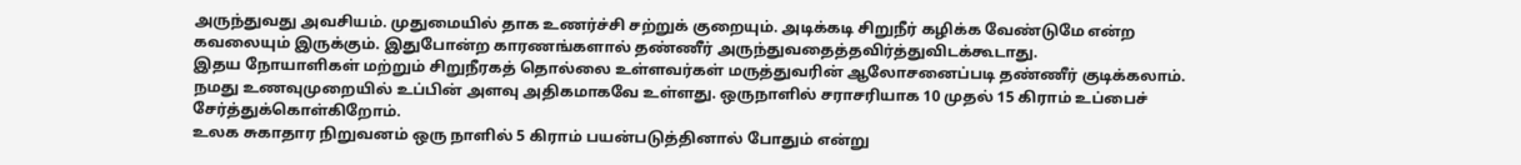அருந்துவது அவசியம். முதுமையில் தாக உணர்ச்சி சற்றுக் குறையும். அடிக்கடி சிறுநீர் கழிக்க வேண்டுமே என்ற கவலையும் இருக்கும். இதுபோன்ற காரணங்களால் தண்ணீர் அருந்துவதைத்தவிர்த்துவிடக்கூடாது.
இதய நோயாளிகள் மற்றும் சிறுநீரகத் தொல்லை உள்ளவர்கள் மருத்துவரின் ஆலோசனைப்படி தண்ணீர் குடிக்கலாம்.
நமது உணவுமுறையில் உப்பின் அளவு அதிகமாகவே உள்ளது. ஒருநாளில் சராசரியாக 10 முதல் 15 கிராம் உப்பைச் சேர்த்துக்கொள்கிறோம்.
உலக சுகாதார நிறுவனம் ஒரு நாளில் 5 கிராம் பயன்படுத்தினால் போதும் என்று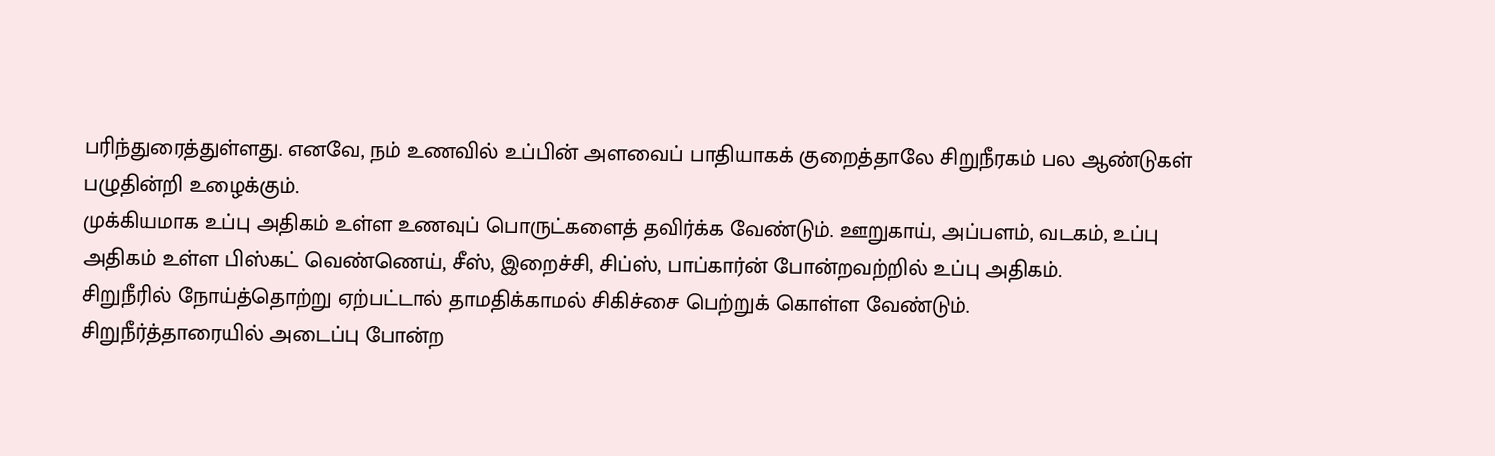பரிந்துரைத்துள்ளது. எனவே, நம் உணவில் உப்பின் அளவைப் பாதியாகக் குறைத்தாலே சிறுநீரகம் பல ஆண்டுகள் பழுதின்றி உழைக்கும்.
முக்கியமாக உப்பு அதிகம் உள்ள உணவுப் பொருட்களைத் தவிர்க்க வேண்டும். ஊறுகாய், அப்பளம், வடகம், உப்பு அதிகம் உள்ள பிஸ்கட் வெண்ணெய், சீஸ், இறைச்சி, சிப்ஸ், பாப்கார்ன் போன்றவற்றில் உப்பு அதிகம்.
சிறுநீரில் நோய்த்தொற்று ஏற்பட்டால் தாமதிக்காமல் சிகிச்சை பெற்றுக் கொள்ள வேண்டும்.
சிறுநீர்த்தாரையில் அடைப்பு போன்ற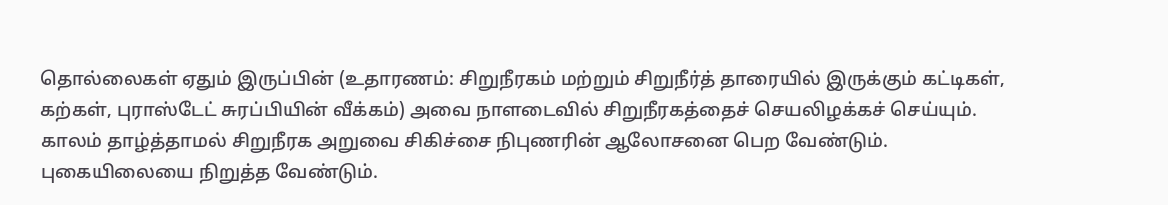தொல்லைகள் ஏதும் இருப்பின் (உதாரணம்: சிறுநீரகம் மற்றும் சிறுநீர்த் தாரையில் இருக்கும் கட்டிகள், கற்கள், புராஸ்டேட் சுரப்பியின் வீக்கம்) அவை நாளடைவில் சிறுநீரகத்தைச் செயலிழக்கச் செய்யும்.
காலம் தாழ்த்தாமல் சிறுநீரக அறுவை சிகிச்சை நிபுணரின் ஆலோசனை பெற வேண்டும்.
புகையிலையை நிறுத்த வேண்டும்.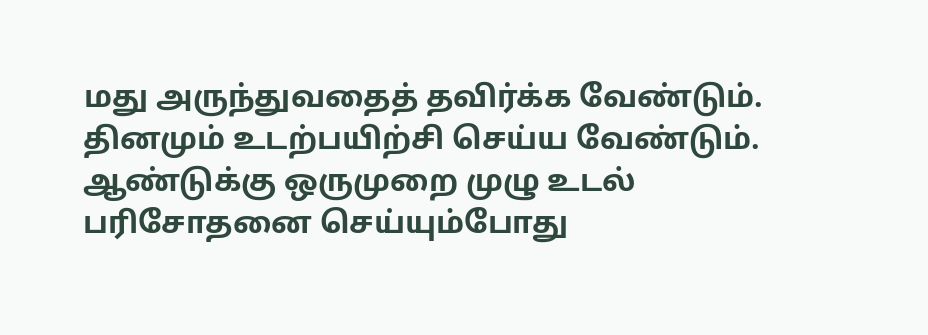மது அருந்துவதைத் தவிர்க்க வேண்டும்.
தினமும் உடற்பயிற்சி செய்ய வேண்டும்.
ஆண்டுக்கு ஒருமுறை முழு உடல் பரிசோதனை செய்யும்போது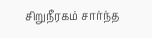சிறுநீரகம் சார்ந்த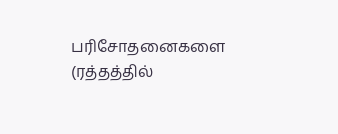பரிசோதனைகளை (ரத்தத்தில்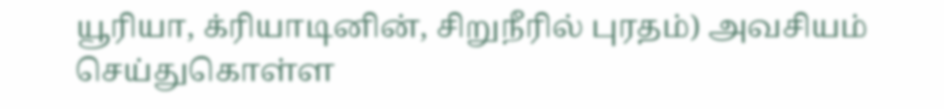யூரியா, க்ரியாடினின், சிறுநீரில் புரதம்) அவசியம் செய்துகொள்ள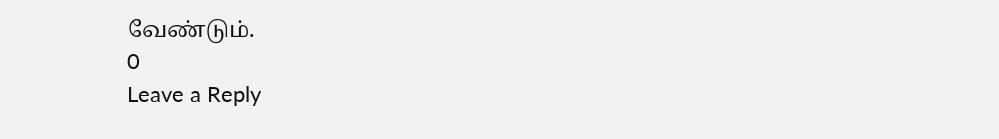வேண்டும்.
0
Leave a Reply